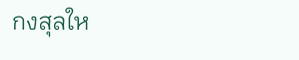กงสุลให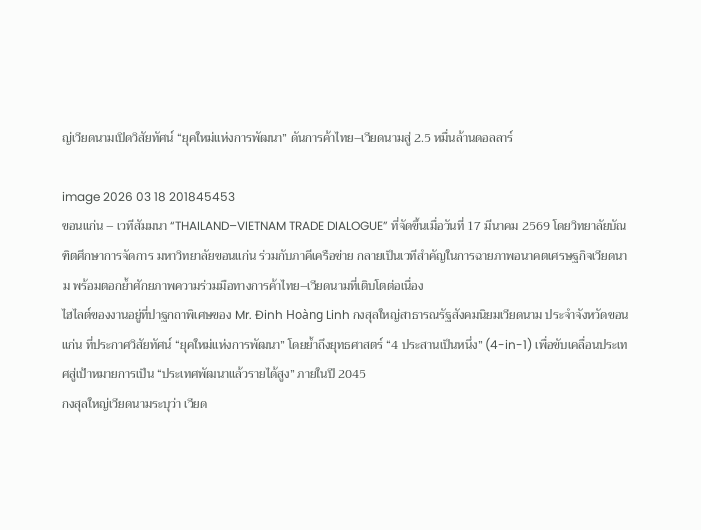ญ่เวียดนามเปิดวิสัยทัศน์ “ยุคใหม่แห่งการพัฒนา” ดันการค้าไทย–เวียดนามสู่ 2.5 หมื่นล้านดอลลาร์

image 2026 03 18 201845453
ขอนแก่น – เวทีสัมมนา “THAILAND–VIETNAM TRADE DIALOGUE” ที่จัดขึ้นเมื่อวันที่ 17 มีนาคม 2569 โดยวิทยาลัยบัณฑิตศึกษาการจัดการ มหาวิทยาลัยขอนแก่น ร่วมกับภาคีเครือข่าย กลายเป็นเวทีสำคัญในการฉายภาพอนาคตเศรษฐกิจเวียดนาม พร้อมตอกย้ำศักยภาพความร่วมมือทางการค้าไทย–เวียดนามที่เติบโตต่อเนื่อง
ไฮไลต์ของงานอยู่ที่ปาฐกถาพิเศษของ Mr. Đinh Hoàng Linh กงสุลใหญ่สาธารณรัฐสังคมนิยมเวียดนาม ประจำจังหวัดขอนแก่น ที่ประกาศวิสัยทัศน์ “ยุคใหม่แห่งการพัฒนา” โดยย้ำถึงยุทธศาสตร์ “4 ประสานเป็นหนึ่ง” (4-in-1) เพื่อขับเคลื่อนประเทศสู่เป้าหมายการเป็น “ประเทศพัฒนาแล้วรายได้สูง” ภายในปี 2045
กงสุลใหญ่เวียดนามระบุว่า เวียด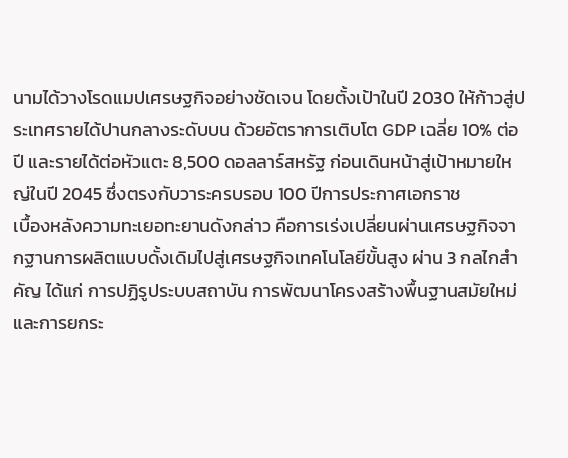นามได้วางโรดแมปเศรษฐกิจอย่างชัดเจน โดยตั้งเป้าในปี 2030 ให้ก้าวสู่ประเทศรายได้ปานกลางระดับบน ด้วยอัตราการเติบโต GDP เฉลี่ย 10% ต่อปี และรายได้ต่อหัวแตะ 8,500 ดอลลาร์สหรัฐ ก่อนเดินหน้าสู่เป้าหมายใหญ่ในปี 2045 ซึ่งตรงกับวาระครบรอบ 100 ปีการประกาศเอกราช
เบื้องหลังความทะเยอทะยานดังกล่าว คือการเร่งเปลี่ยนผ่านเศรษฐกิจจากฐานการผลิตแบบดั้งเดิมไปสู่เศรษฐกิจเทคโนโลยีขั้นสูง ผ่าน 3 กลไกสำคัญ ได้แก่ การปฏิรูประบบสถาบัน การพัฒนาโครงสร้างพื้นฐานสมัยใหม่ และการยกระ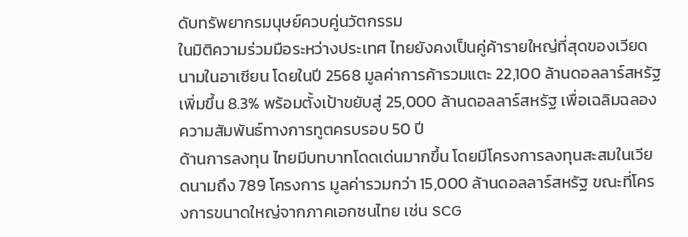ดับทรัพยากรมนุษย์ควบคู่นวัตกรรม
ในมิติความร่วมมือระหว่างประเทศ ไทยยังคงเป็นคู่ค้ารายใหญ่ที่สุดของเวียดนามในอาเซียน โดยในปี 2568 มูลค่าการค้ารวมแตะ 22,100 ล้านดอลลาร์สหรัฐ เพิ่มขึ้น 8.3% พร้อมตั้งเป้าขยับสู่ 25,000 ล้านดอลลาร์สหรัฐ เพื่อเฉลิมฉลองความสัมพันธ์ทางการทูตครบรอบ 50 ปี
ด้านการลงทุน ไทยมีบทบาทโดดเด่นมากขึ้น โดยมีโครงการลงทุนสะสมในเวียดนามถึง 789 โครงการ มูลค่ารวมกว่า 15,000 ล้านดอลลาร์สหรัฐ ขณะที่โครงการขนาดใหญ่จากภาคเอกชนไทย เช่น SCG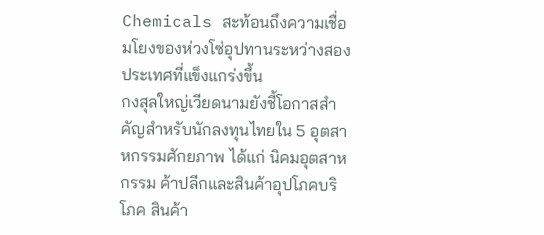Chemicals สะท้อนถึงความเชื่อมโยงของห่วงโซ่อุปทานระหว่างสองประเทศที่แข็งแกร่งขึ้น
กงสุลใหญ่เวียดนามยังชี้โอกาสสำคัญสำหรับนักลงทุนไทยใน 5 อุตสาหกรรมศักยภาพ ได้แก่ นิคมอุตสาหกรรม ค้าปลีกและสินค้าอุปโภคบริโภค สินค้า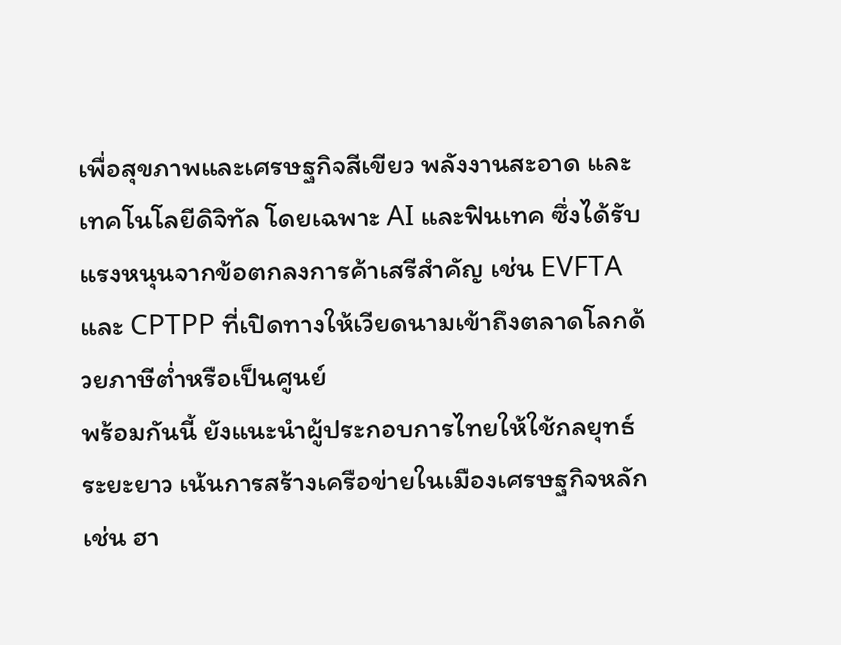เพื่อสุขภาพและเศรษฐกิจสีเขียว พลังงานสะอาด และเทคโนโลยีดิจิทัล โดยเฉพาะ AI และฟินเทค ซึ่งได้รับแรงหนุนจากข้อตกลงการค้าเสรีสำคัญ เช่น EVFTA และ CPTPP ที่เปิดทางให้เวียดนามเข้าถึงตลาดโลกด้วยภาษีต่ำหรือเป็นศูนย์
พร้อมกันนี้ ยังแนะนำผู้ประกอบการไทยให้ใช้กลยุทธ์ระยะยาว เน้นการสร้างเครือข่ายในเมืองเศรษฐกิจหลัก เช่น ฮา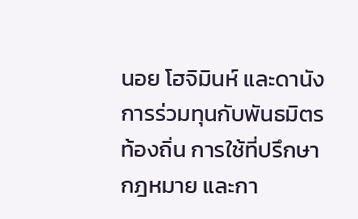นอย โฮจิมินห์ และดานัง การร่วมทุนกับพันธมิตรท้องถิ่น การใช้ที่ปรึกษากฎหมาย และกา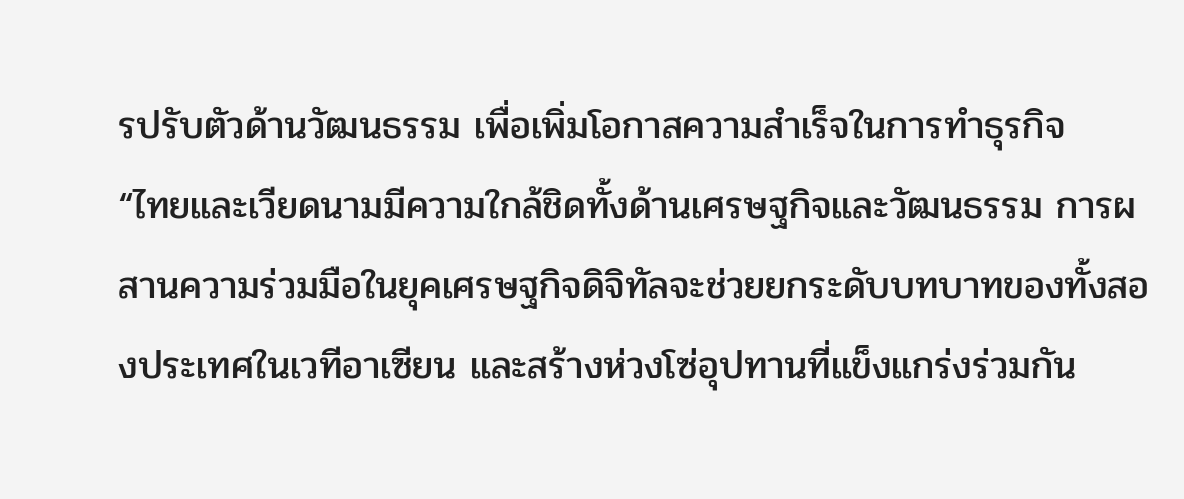รปรับตัวด้านวัฒนธรรม เพื่อเพิ่มโอกาสความสำเร็จในการทำธุรกิจ
“ไทยและเวียดนามมีความใกล้ชิดทั้งด้านเศรษฐกิจและวัฒนธรรม การผสานความร่วมมือในยุคเศรษฐกิจดิจิทัลจะช่วยยกระดับบทบาทของทั้งสองประเทศในเวทีอาเซียน และสร้างห่วงโซ่อุปทานที่แข็งแกร่งร่วมกัน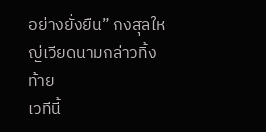อย่างยั่งยืน” กงสุลใหญ่เวียดนามกล่าวทิ้งท้าย
เวทีนี้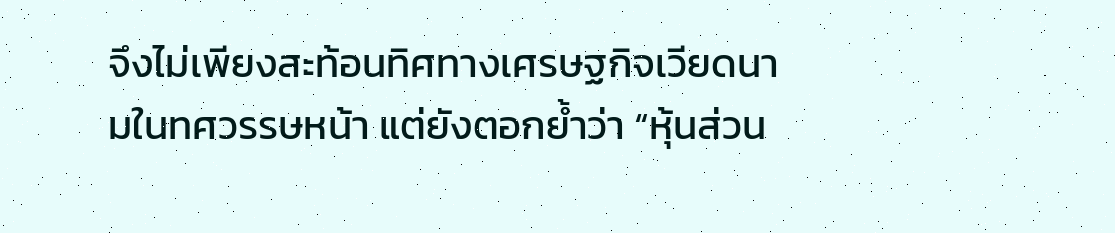จึงไม่เพียงสะท้อนทิศทางเศรษฐกิจเวียดนามในทศวรรษหน้า แต่ยังตอกย้ำว่า “หุ้นส่วน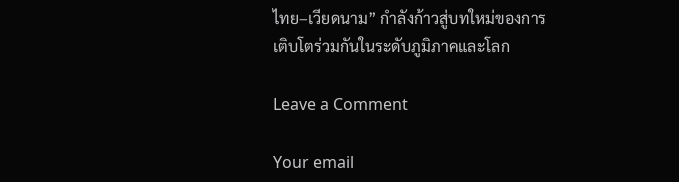ไทย–เวียดนาม” กำลังก้าวสู่บทใหม่ของการเติบโตร่วมกันในระดับภูมิภาคและโลก

Leave a Comment

Your email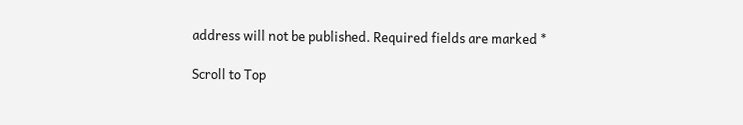address will not be published. Required fields are marked *

Scroll to Top